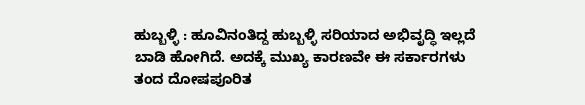ಹುಬ್ಬಳ್ಳಿ : ಹೂವಿನಂತಿದ್ದ ಹುಬ್ಬಳ್ಳಿ ಸರಿಯಾದ ಅಭಿವೃದ್ಧಿ ಇಲ್ಲದೆ ಬಾಡಿ ಹೋಗಿದೆ. ಅದಕ್ಕೆ ಮುಖ್ಯ ಕಾರಣವೇ ಈ ಸರ್ಕಾರಗಳು ತಂದ ದೋಷಪೂರಿತ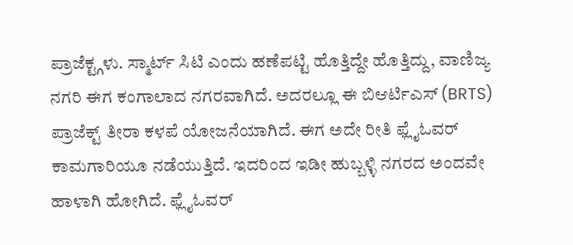ಪ್ರಾಜೆಕ್ಟ್ಗಳು. ಸ್ಮಾರ್ಟ್ ಸಿಟಿ ಎಂದು ಹಣೆಪಟ್ಟಿ ಹೊತ್ತಿದ್ದೇ ಹೊತ್ತಿದ್ದು, ವಾಣಿಜ್ಯ ನಗರಿ ಈಗ ಕಂಗಾಲಾದ ನಗರವಾಗಿದೆ. ಅದರಲ್ಲೂ ಈ ಬಿಆರ್ಟಿಎಸ್ (BRTS) ಪ್ರಾಜೆಕ್ಟ್ ತೀರಾ ಕಳಪೆ ಯೋಜನೆಯಾಗಿದೆ. ಈಗ ಅದೇ ರೀತಿ ಫ್ಲೈಓವರ್ ಕಾಮಗಾರಿಯೂ ನಡೆಯುತ್ತಿದೆ. ಇದರಿಂದ ಇಡೀ ಹುಬ್ಬಳ್ಳಿ ನಗರದ ಅಂದವೇ ಹಾಳಾಗಿ ಹೋಗಿದೆ. ಫ್ಲೈಓವರ್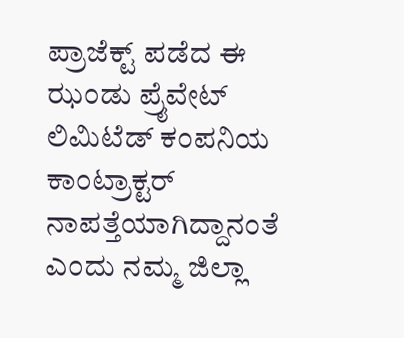ಪ್ರಾಜೆಕ್ಟ್ ಪಡೆದ ಈ ಝಂಡು ಪ್ರೈವೇಟ್ ಲಿಮಿಟೆಡ್ ಕಂಪನಿಯ ಕಾಂಟ್ರಾಕ್ಟರ್ ನಾಪತ್ತೆಯಾಗಿದ್ದಾನಂತೆ ಎಂದು ನಮ್ಮ ಜಿಲ್ಲಾ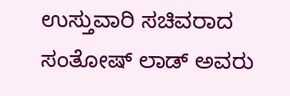ಉಸ್ತುವಾರಿ ಸಚಿವರಾದ ಸಂತೋಷ್ ಲಾಡ್ ಅವರು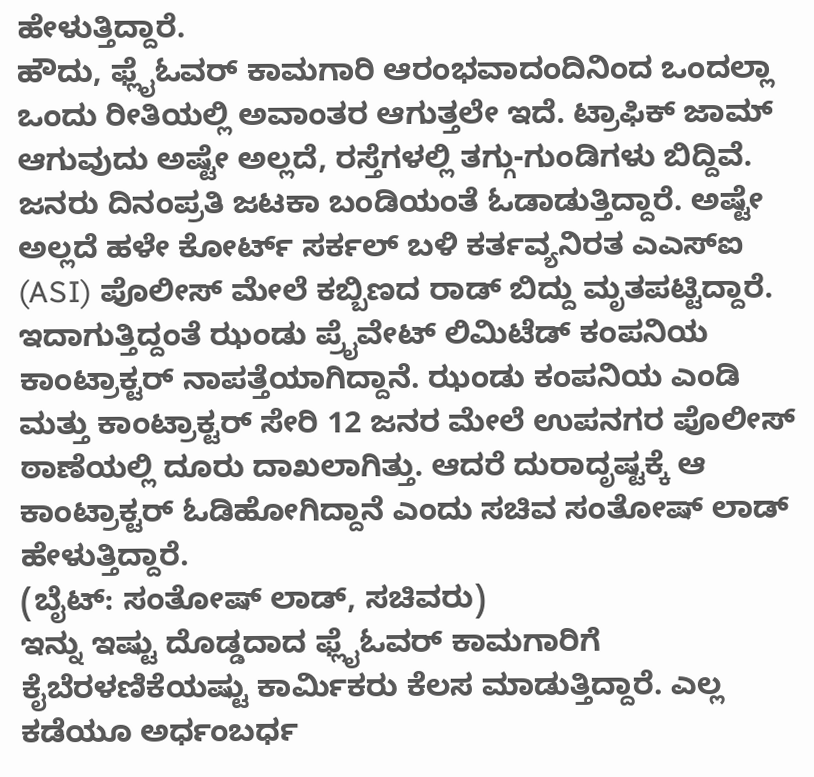ಹೇಳುತ್ತಿದ್ದಾರೆ.
ಹೌದು, ಫ್ಲೈಓವರ್ ಕಾಮಗಾರಿ ಆರಂಭವಾದಂದಿನಿಂದ ಒಂದಲ್ಲಾ ಒಂದು ರೀತಿಯಲ್ಲಿ ಅವಾಂತರ ಆಗುತ್ತಲೇ ಇದೆ. ಟ್ರಾಫಿಕ್ ಜಾಮ್ ಆಗುವುದು ಅಷ್ಟೇ ಅಲ್ಲದೆ, ರಸ್ತೆಗಳಲ್ಲಿ ತಗ್ಗು-ಗುಂಡಿಗಳು ಬಿದ್ದಿವೆ. ಜನರು ದಿನಂಪ್ರತಿ ಜಟಕಾ ಬಂಡಿಯಂತೆ ಓಡಾಡುತ್ತಿದ್ದಾರೆ. ಅಷ್ಟೇ ಅಲ್ಲದೆ ಹಳೇ ಕೋರ್ಟ್ ಸರ್ಕಲ್ ಬಳಿ ಕರ್ತವ್ಯನಿರತ ಎಎಸ್ಐ (ASI) ಪೊಲೀಸ್ ಮೇಲೆ ಕಬ್ಬಿಣದ ರಾಡ್ ಬಿದ್ದು ಮೃತಪಟ್ಟಿದ್ದಾರೆ. ಇದಾಗುತ್ತಿದ್ದಂತೆ ಝಂಡು ಪ್ರೈವೇಟ್ ಲಿಮಿಟೆಡ್ ಕಂಪನಿಯ ಕಾಂಟ್ರಾಕ್ಟರ್ ನಾಪತ್ತೆಯಾಗಿದ್ದಾನೆ. ಝಂಡು ಕಂಪನಿಯ ಎಂಡಿ ಮತ್ತು ಕಾಂಟ್ರಾಕ್ಟರ್ ಸೇರಿ 12 ಜನರ ಮೇಲೆ ಉಪನಗರ ಪೊಲೀಸ್ ಠಾಣೆಯಲ್ಲಿ ದೂರು ದಾಖಲಾಗಿತ್ತು. ಆದರೆ ದುರಾದೃಷ್ಟಕ್ಕೆ ಆ ಕಾಂಟ್ರಾಕ್ಟರ್ ಓಡಿಹೋಗಿದ್ದಾನೆ ಎಂದು ಸಚಿವ ಸಂತೋಷ್ ಲಾಡ್ ಹೇಳುತ್ತಿದ್ದಾರೆ.
(ಬೈಟ್: ಸಂತೋಷ್ ಲಾಡ್, ಸಚಿವರು)
ಇನ್ನು ಇಷ್ಟು ದೊಡ್ಡದಾದ ಫ್ಲೈಓವರ್ ಕಾಮಗಾರಿಗೆ ಕೈಬೆರಳಣಿಕೆಯಷ್ಟು ಕಾರ್ಮಿಕರು ಕೆಲಸ ಮಾಡುತ್ತಿದ್ದಾರೆ. ಎಲ್ಲ ಕಡೆಯೂ ಅರ್ಧಂಬರ್ಧ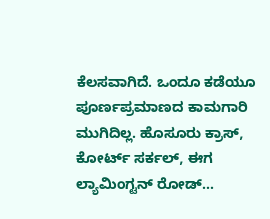ಕೆಲಸವಾಗಿದೆ. ಒಂದೂ ಕಡೆಯೂ ಪೂರ್ಣಪ್ರಮಾಣದ ಕಾಮಗಾರಿ ಮುಗಿದಿಲ್ಲ. ಹೊಸೂರು ಕ್ರಾಸ್, ಕೋರ್ಟ್ ಸರ್ಕಲ್, ಈಗ ಲ್ಯಾಮಿಂಗ್ಟನ್ ರೋಡ್...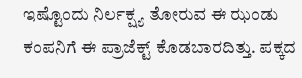ಇಷ್ಟೊಂದು ನಿರ್ಲಕ್ಷ್ಯ ತೋರುವ ಈ ಝಂಡು ಕಂಪನಿಗೆ ಈ ಪ್ರಾಜೆಕ್ಟ್ ಕೊಡಬಾರದಿತ್ತು. ಪಕ್ಕದ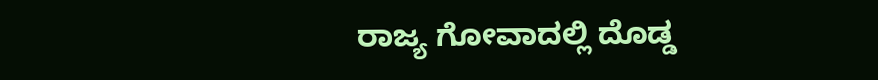ರಾಜ್ಯ ಗೋವಾದಲ್ಲಿ ದೊಡ್ಡ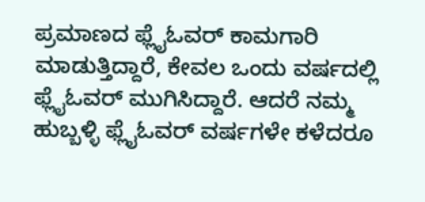ಪ್ರಮಾಣದ ಫ್ಲೈಓವರ್ ಕಾಮಗಾರಿ ಮಾಡುತ್ತಿದ್ದಾರೆ, ಕೇವಲ ಒಂದು ವರ್ಷದಲ್ಲಿ ಫ್ಲೈಓವರ್ ಮುಗಿಸಿದ್ದಾರೆ. ಆದರೆ ನಮ್ಮ ಹುಬ್ಬಳ್ಳಿ ಫ್ಲೈಓವರ್ ವರ್ಷಗಳೇ ಕಳೆದರೂ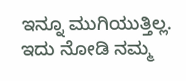ಇನ್ನೂ ಮುಗಿಯುತ್ತಿಲ್ಲ. ಇದು ನೋಡಿ ನಮ್ಮ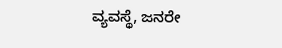ವ್ಯವಸ್ಥೆ, ಜನರೇ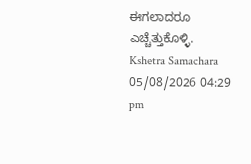ಈಗಲಾದರೂ ಎಚ್ಚೆತ್ತುಕೊಳ್ಳಿ.
Kshetra Samachara
05/08/2026 04:29 pm